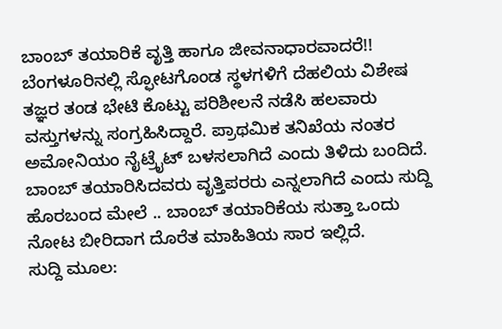ಬಾಂಬ್ ತಯಾರಿಕೆ ವೃತ್ತಿ ಹಾಗೂ ಜೀವನಾಧಾರವಾದರೆ!!
ಬೆಂಗಳೂರಿನಲ್ಲಿ ಸ್ಫೋಟಗೊಂಡ ಸ್ಥಳಗಳಿಗೆ ದೆಹಲಿಯ ವಿಶೇಷ ತಜ್ಞರ ತಂಡ ಭೇಟಿ ಕೊಟ್ಟು ಪರಿಶೀಲನೆ ನಡೆಸಿ ಹಲವಾರು ವಸ್ತುಗಳನ್ನು ಸಂಗ್ರಹಿಸಿದ್ದಾರೆ. ಪ್ರಾಥಮಿಕ ತನಿಖೆಯ ನಂತರ ಅಮೋನಿಯಂ ನೈಟ್ರೈಟ್ ಬಳಸಲಾಗಿದೆ ಎಂದು ತಿಳಿದು ಬಂದಿದೆ. ಬಾಂಬ್ ತಯಾರಿಸಿದವರು ವೃತ್ತಿಪರರು ಎನ್ನಲಾಗಿದೆ ಎಂದು ಸುದ್ದಿ ಹೊರಬಂದ ಮೇಲೆ .. ಬಾಂಬ್ ತಯಾರಿಕೆಯ ಸುತ್ತಾ ಒಂದು ನೋಟ ಬೀರಿದಾಗ ದೊರೆತ ಮಾಹಿತಿಯ ಸಾರ ಇಲ್ಲಿದೆ.
ಸುದ್ದಿ ಮೂಲ: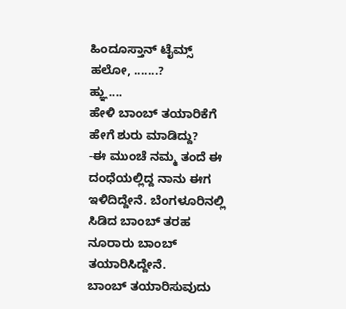ಹಿಂದೂಸ್ತಾನ್ ಟೈಮ್ಸ್
ಹಲೋ, .......?
ಹ್ಞು....
ಹೇಳಿ ಬಾಂಬ್ ತಯಾರಿಕೆಗೆ ಹೇಗೆ ಶುರು ಮಾಡಿದ್ದು?
-ಈ ಮುಂಚೆ ನಮ್ಮ ತಂದೆ ಈ ದಂಧೆಯಲ್ಲಿದ್ದ ನಾನು ಈಗ ಇಳಿದಿದ್ದೇನೆ. ಬೆಂಗಳೂರಿನಲ್ಲಿ ಸಿಡಿದ ಬಾಂಬ್ ತರಹ ನೂರಾರು ಬಾಂಬ್ ತಯಾರಿಸಿದ್ದೇನೆ.
ಬಾಂಬ್ ತಯಾರಿಸುವುದು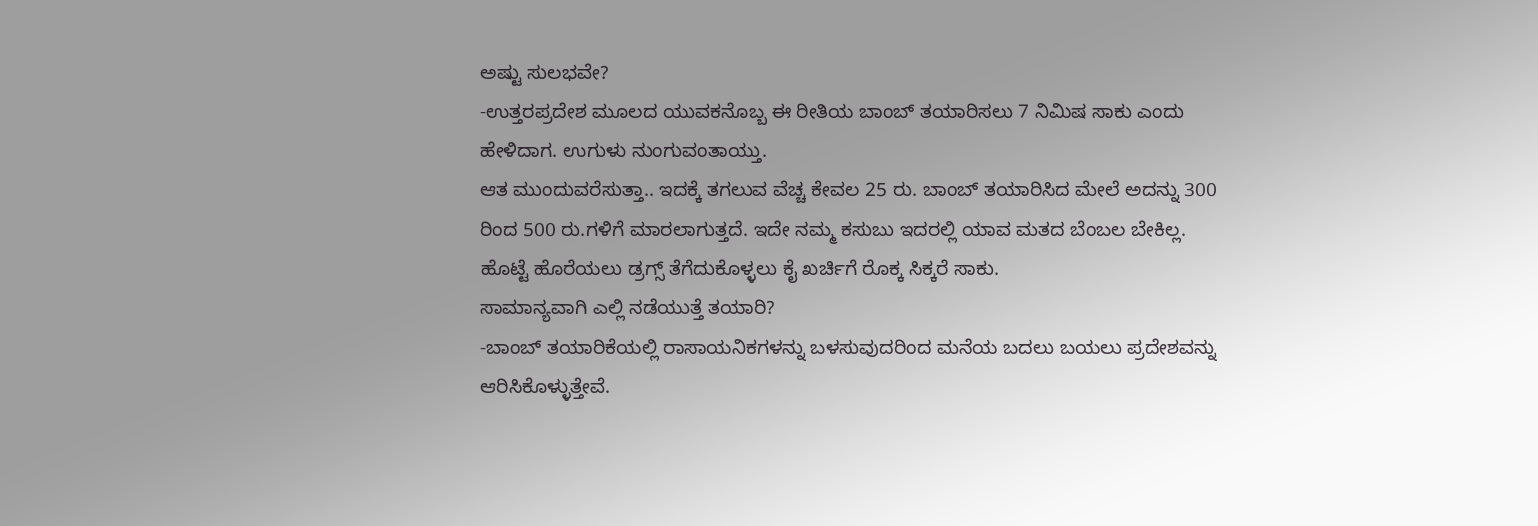ಅಷ್ಟು ಸುಲಭವೇ?
-ಉತ್ತರಪ್ರದೇಶ ಮೂಲದ ಯುವಕನೊಬ್ಬ ಈ ರೀತಿಯ ಬಾಂಬ್ ತಯಾರಿಸಲು 7 ನಿಮಿಷ ಸಾಕು ಎಂದು ಹೇಳಿದಾಗ. ಉಗುಳು ನುಂಗುವಂತಾಯ್ತು.
ಆತ ಮುಂದುವರೆಸುತ್ತಾ.. ಇದಕ್ಕೆ ತಗಲುವ ವೆಚ್ಚ ಕೇವಲ 25 ರು. ಬಾಂಬ್ ತಯಾರಿಸಿದ ಮೇಲೆ ಅದನ್ನು 300 ರಿಂದ 500 ರು.ಗಳಿಗೆ ಮಾರಲಾಗುತ್ತದೆ. ಇದೇ ನಮ್ಮ ಕಸುಬು ಇದರಲ್ಲಿ ಯಾವ ಮತದ ಬೆಂಬಲ ಬೇಕಿಲ್ಲ. ಹೊಟ್ಟೆ ಹೊರೆಯಲು ಡ್ರಗ್ಸ್ ತೆಗೆದುಕೊಳ್ಳಲು ಕೈ ಖರ್ಚಿಗೆ ರೊಕ್ಕ ಸಿಕ್ಕರೆ ಸಾಕು.
ಸಾಮಾನ್ಯವಾಗಿ ಎಲ್ಲಿ ನಡೆಯುತ್ತೆ ತಯಾರಿ?
-ಬಾಂಬ್ ತಯಾರಿಕೆಯಲ್ಲಿ ರಾಸಾಯನಿಕಗಳನ್ನು ಬಳಸುವುದರಿಂದ ಮನೆಯ ಬದಲು ಬಯಲು ಪ್ರದೇಶವನ್ನು ಆರಿಸಿಕೊಳ್ಳುತ್ತೇವೆ.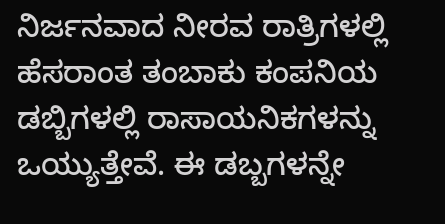ನಿರ್ಜನವಾದ ನೀರವ ರಾತ್ರಿಗಳಲ್ಲಿ ಹೆಸರಾಂತ ತಂಬಾಕು ಕಂಪನಿಯ ಡಬ್ಬಿಗಳಲ್ಲಿ ರಾಸಾಯನಿಕಗಳನ್ನು ಒಯ್ಯುತ್ತೇವೆ. ಈ ಡಬ್ಬಗಳನ್ನೇ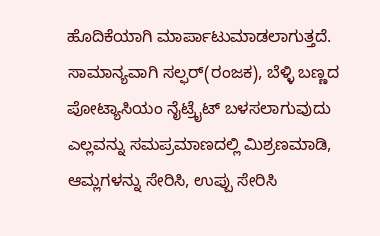ಹೊದಿಕೆಯಾಗಿ ಮಾರ್ಪಾಟುಮಾಡಲಾಗುತ್ತದೆ. ಸಾಮಾನ್ಯವಾಗಿ ಸಲ್ಫರ್(ರಂಜಕ), ಬೆಳ್ಳಿ ಬಣ್ಣದ ಪೋಟ್ಯಾಸಿಯಂ ನೈಟ್ರೈಟ್ ಬಳಸಲಾಗುವುದು ಎಲ್ಲವನ್ನು ಸಮಪ್ರಮಾಣದಲ್ಲಿ ಮಿಶ್ರಣಮಾಡಿ, ಆಮ್ಲಗಳನ್ನು ಸೇರಿಸಿ, ಉಪ್ಪು ಸೇರಿಸಿ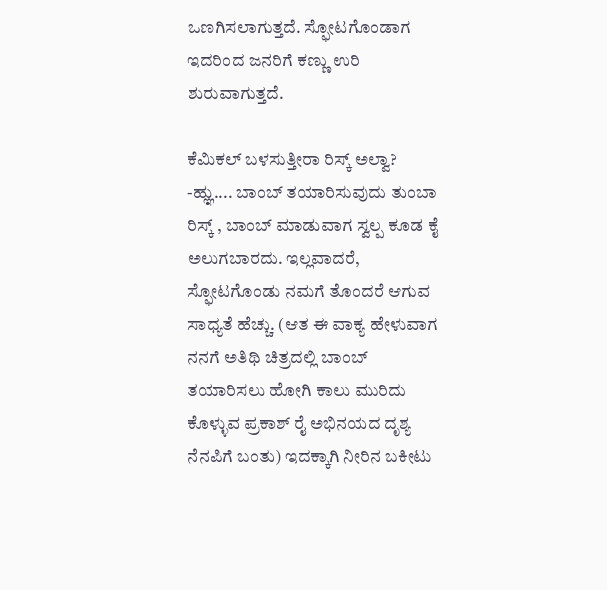ಒಣಗಿಸಲಾಗುತ್ತದೆ. ಸ್ಫೋಟಗೊಂಡಾಗ ಇದರಿಂದ ಜನರಿಗೆ ಕಣ್ಣು ಉರಿ ಶುರುವಾಗುತ್ತದೆ.

ಕೆಮಿಕಲ್ ಬಳಸುತ್ತೀರಾ ರಿಸ್ಕ್ ಅಲ್ವಾ?
-ಹ್ಞು.... ಬಾಂಬ್ ತಯಾರಿಸುವುದು ತುಂಬಾ ರಿಸ್ಕ್ , ಬಾಂಬ್ ಮಾಡುವಾಗ ಸ್ವಲ್ಪ ಕೂಡ ಕೈ ಅಲುಗಬಾರದು. ಇಲ್ಲವಾದರೆ, ಸ್ಫೋಟಗೊಂಡು ನಮಗೆ ತೊಂದರೆ ಆಗುವ ಸಾಧ್ಯತೆ ಹೆಚ್ಚು. (ಆತ ಈ ವಾಕ್ಯ ಹೇಳುವಾಗ ನನಗೆ ಅತಿಥಿ ಚಿತ್ರದಲ್ಲಿ ಬಾಂಬ್ ತಯಾರಿಸಲು ಹೋಗಿ ಕಾಲು ಮುರಿದು ಕೊಳ್ಳುವ ಪ್ರಕಾಶ್ ರೈ ಅಭಿನಯದ ದೃಶ್ಯ ನೆನಪಿಗೆ ಬಂತು) ಇದಕ್ಕಾಗಿ ನೀರಿನ ಬಕೀಟು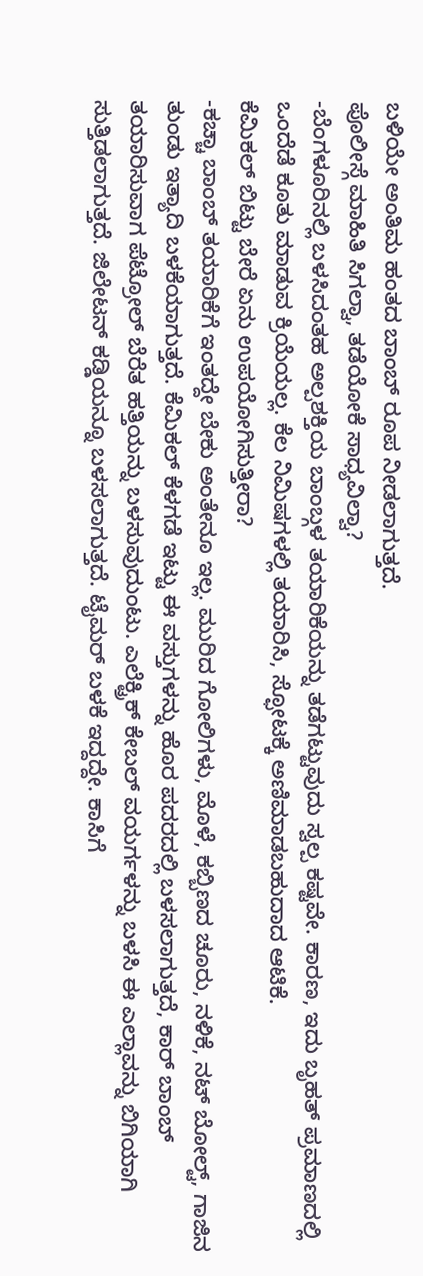ಬಳಿಯೇ ಅಂತಿಮ ಹಂತದ ಬಾಂಬ್ ರೂಪ ನೀಡಲಾಗುತ್ತದೆ.
ಪೊಲೀಸ್ಗೆ ಮಾಹಿತಿ ಸಿಗಲ್ವಾ, ತಡೆಯೋಕೆ ಸಾಧ್ಯವಿಲ್ವಾ?
-ಬೆಂಗಳೂರಿನಲ್ಲಿ ಬಳಸಿದಂತಹ ಅಲ್ಪಶಕ್ತಿಯ ಬಾಂಬ್ಗಳ ತಯಾರಿಕೆಯನ್ನು ತಡೆಗಟ್ಟುವುದು ಸ್ವಲ್ಪ ಕಷ್ಟವೇ. ಕಾರಣ, ಇದು ಬೃಹತ್ ಪ್ರಮಾಣದಲ್ಲಿ ಒಂದೆಡೆ ಕೂತು ಮಾಡುವ ಕ್ರಿಯೆಯಲ್ಲ. ಕೆಲ ನಿಮಿಷಗಳಲ್ಲಿ ತಯಾರಿಸಿ, ಸ್ಫೋಟಕ್ಕೆ ಅಣಿಮಾಡಬಹುದಾದ ಆಟಿಕೆ.
ಕೆಮಿಕಲ್ ಬಿಟ್ಟು ಬೇರೆ ಏನು ಉಪಯೋಗಿಸುತ್ತೀರಾ?
-ಕಚ್ಚಾ ಬಾಂಬ್ ತಯಾರಿಕೆಗೆ ಇಂತದ್ದೇ ಬೇಕು ಅಂತೇನೂ ಇಲ್ಲ. ಮುರಿದ ಗೋಲಿಗಳು, ಮೊಳೆ, ಕಬ್ಬಿಣದ ಚೂರು, ನಳಿಕೆ, ನಟ್ ಬೋಲ್ಟ್, ಗಾಜಿನ ತುಂಡು ಇತ್ಯಾದಿ ಬಳಕೆಯಾಗುತ್ತದೆ. ಕೆಮಿಕಲ್ ಕೆಳಗಡೆ ಇಟ್ಟು ಈ ವಸ್ತುಗಳನ್ನು ಹೊರ ಪದರದಲ್ಲಿ ಬಳಸಲಾಗುತ್ತದೆ, ಕಾರ್ ಬಾಂಬ್ ತಯಾರಿಸುವಾಗ ಪೆಟ್ರೋಲ್ ಬೆರೆತ ಹತ್ತಿಯನ್ನು ಬಳಸುವುದುಂಟು. ಎಲೆಕ್ಟ್ರಿಕ್ ಕೇಬಲ್ ವಯರ್ಗಳನ್ನು ಬಳಸಿ ಈ ಎಲ್ಲಾವನ್ನು ಬಿಗಿಯಾಗಿ ಸುತ್ತಿಡಲಾಗುತ್ತದೆ. ಜಿಲೇಟನ್ ಕಡ್ಡಿಯನ್ನೂ ಬಳಸಲಾಗುತ್ತದೆ. ಟೈಮರ್ ಬಳಕೆ ಇದ್ದದ್ದೇ. ಕಾಸಿಗೆ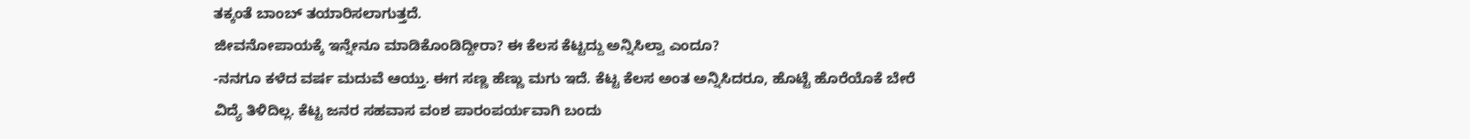ತಕ್ಕಂತೆ ಬಾಂಬ್ ತಯಾರಿಸಲಾಗುತ್ತದೆ.
ಜೀವನೋಪಾಯಕ್ಕೆ ಇನ್ನೇನೂ ಮಾಡಿಕೊಂಡಿದ್ದೀರಾ? ಈ ಕೆಲಸ ಕೆಟ್ಟದ್ದು ಅನ್ನಿಸಿಲ್ವಾ ಎಂದೂ?
-ನನಗೂ ಕಳೆದ ವರ್ಷ ಮದುವೆ ಆಯ್ತು. ಈಗ ಸಣ್ಣ ಹೆಣ್ಣು ಮಗು ಇದೆ. ಕೆಟ್ಟ ಕೆಲಸ ಅಂತ ಅನ್ನಿಸಿದರೂ, ಹೊಟ್ಟೆ ಹೊರೆಯೊಕೆ ಬೇರೆ ವಿದ್ಯೆ ತಿಳಿದಿಲ್ಲ. ಕೆಟ್ಟ ಜನರ ಸಹವಾಸ ವಂಶ ಪಾರಂಪರ್ಯವಾಗಿ ಬಂದು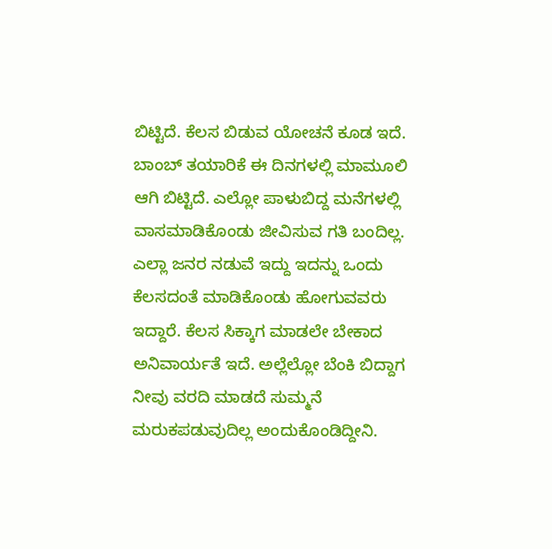ಬಿಟ್ಟಿದೆ. ಕೆಲಸ ಬಿಡುವ ಯೋಚನೆ ಕೂಡ ಇದೆ.
ಬಾಂಬ್ ತಯಾರಿಕೆ ಈ ದಿನಗಳಲ್ಲಿ ಮಾಮೂಲಿ ಆಗಿ ಬಿಟ್ಟಿದೆ. ಎಲ್ಲೋ ಪಾಳುಬಿದ್ದ ಮನೆಗಳಲ್ಲಿ ವಾಸಮಾಡಿಕೊಂಡು ಜೀವಿಸುವ ಗತಿ ಬಂದಿಲ್ಲ. ಎಲ್ಲಾ ಜನರ ನಡುವೆ ಇದ್ದು ಇದನ್ನು ಒಂದು ಕೆಲಸದಂತೆ ಮಾಡಿಕೊಂಡು ಹೋಗುವವರು ಇದ್ದಾರೆ. ಕೆಲಸ ಸಿಕ್ಕಾಗ ಮಾಡಲೇ ಬೇಕಾದ ಅನಿವಾರ್ಯತೆ ಇದೆ. ಅಲ್ಲೆಲ್ಲೋ ಬೆಂಕಿ ಬಿದ್ದಾಗ ನೀವು ವರದಿ ಮಾಡದೆ ಸುಮ್ಮನೆ ಮರುಕಪಡುವುದಿಲ್ಲ ಅಂದುಕೊಂಡಿದ್ದೀನಿ.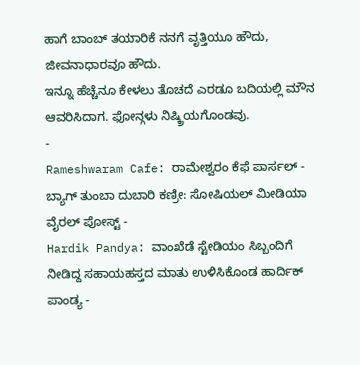ಹಾಗೆ ಬಾಂಬ್ ತಯಾರಿಕೆ ನನಗೆ ವೃತ್ತಿಯೂ ಹೌದು, ಜೀವನಾಧಾರವೂ ಹೌದು.
ಇನ್ನೂ ಹೆಚ್ಚೆನೂ ಕೇಳಲು ತೊಚದೆ ಎರಡೂ ಬದಿಯಲ್ಲಿ ಮೌನ ಆವರಿಸಿದಾಗ. ಫೋನ್ಗಳು ನಿಷ್ಕ್ರಿಯಗೊಂಡವು.
-
Rameshwaram Cafe: ರಾಮೇಶ್ವರಂ ಕೆಫೆ ಪಾರ್ಸಲ್ - ಬ್ಯಾಗ್ ತುಂಬಾ ದುಬಾರಿ ಕಣ್ರೀ: ಸೋಷಿಯಲ್ ಮೀಡಿಯಾ ವೈರಲ್ ಪೋಸ್ಟ್ -
Hardik Pandya: ವಾಂಖೆಡೆ ಸ್ಟೇಡಿಯಂ ಸಿಬ್ಬಂದಿಗೆ ನೀಡಿದ್ದ ಸಹಾಯಹಸ್ತದ ಮಾತು ಉಳಿಸಿಕೊಂಡ ಹಾರ್ದಿಕ್ ಪಾಂಡ್ಯ -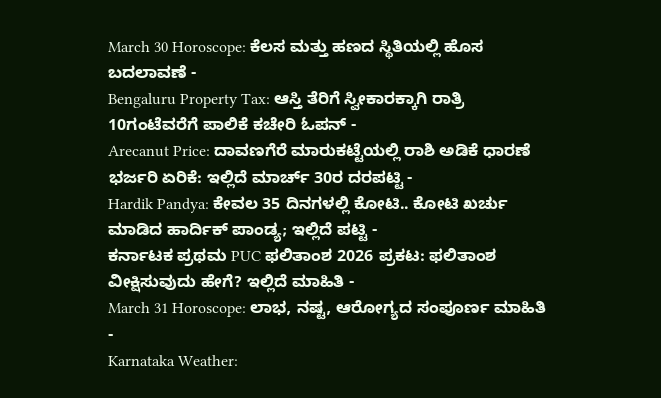March 30 Horoscope: ಕೆಲಸ ಮತ್ತು ಹಣದ ಸ್ಥಿತಿಯಲ್ಲಿ ಹೊಸ ಬದಲಾವಣೆ -
Bengaluru Property Tax: ಆಸ್ತಿ ತೆರಿಗೆ ಸ್ವೀಕಾರಕ್ಕಾಗಿ ರಾತ್ರಿ 10ಗಂಟೆವರೆಗೆ ಪಾಲಿಕೆ ಕಚೇರಿ ಓಪನ್ -
Arecanut Price: ದಾವಣಗೆರೆ ಮಾರುಕಟ್ಟೆಯಲ್ಲಿ ರಾಶಿ ಅಡಿಕೆ ಧಾರಣೆ ಭರ್ಜರಿ ಏರಿಕೆ: ಇಲ್ಲಿದೆ ಮಾರ್ಚ್ 30ರ ದರಪಟ್ಟಿ -
Hardik Pandya: ಕೇವಲ 35 ದಿನಗಳಲ್ಲಿ ಕೋಟಿ.. ಕೋಟಿ ಖರ್ಚು ಮಾಡಿದ ಹಾರ್ದಿಕ್ ಪಾಂಡ್ಯ; ಇಲ್ಲಿದೆ ಪಟ್ಟಿ -
ಕರ್ನಾಟಕ ಪ್ರಥಮ PUC ಫಲಿತಾಂಶ 2026 ಪ್ರಕಟ: ಫಲಿತಾಂಶ ವೀಕ್ಷಿಸುವುದು ಹೇಗೆ? ಇಲ್ಲಿದೆ ಮಾಹಿತಿ -
March 31 Horoscope: ಲಾಭ, ನಷ್ಟ, ಆರೋಗ್ಯದ ಸಂಪೂರ್ಣ ಮಾಹಿತಿ -
Karnataka Weather: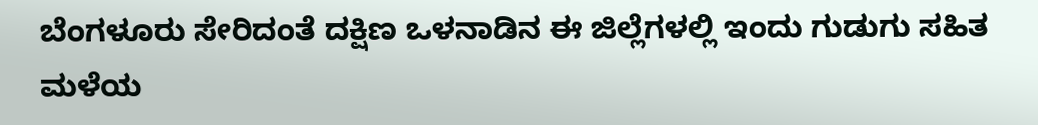ಬೆಂಗಳೂರು ಸೇರಿದಂತೆ ದಕ್ಷಿಣ ಒಳನಾಡಿನ ಈ ಜಿಲ್ಲೆಗಳಲ್ಲಿ ಇಂದು ಗುಡುಗು ಸಹಿತ ಮಳೆಯ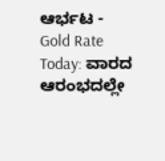ಆರ್ಭಟ -
Gold Rate Today: ವಾರದ ಆರಂಭದಲ್ಲೇ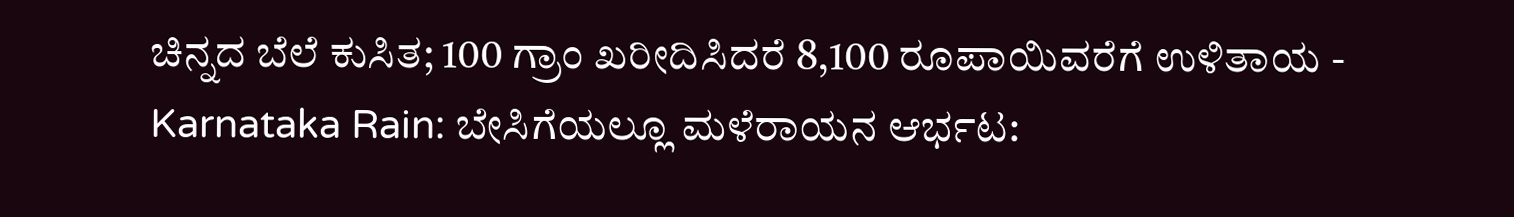ಚಿನ್ನದ ಬೆಲೆ ಕುಸಿತ; 100 ಗ್ರಾಂ ಖರೀದಿಸಿದರೆ 8,100 ರೂಪಾಯಿವರೆಗೆ ಉಳಿತಾಯ -
Karnataka Rain: ಬೇಸಿಗೆಯಲ್ಲೂ ಮಳೆರಾಯನ ಆರ್ಭಟ: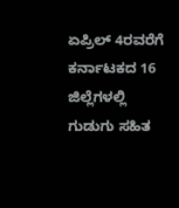ಏಪ್ರಿಲ್ 4ರವರೆಗೆ ಕರ್ನಾಟಕದ 16 ಜಿಲ್ಲೆಗಳಲ್ಲಿ ಗುಡುಗು ಸಹಿತ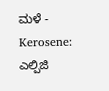ಮಳೆ -
Kerosene: ಎಲ್ಪಿಜಿ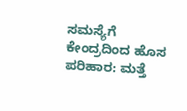ಸಮಸ್ಯೆಗೆ ಕೇಂದ್ರದಿಂದ ಹೊಸ ಪರಿಹಾರ: ಮತ್ತೆ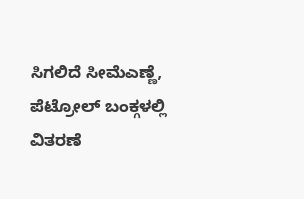ಸಿಗಲಿದೆ ಸೀಮೆಎಣ್ಣೆ, ಪೆಟ್ರೋಲ್ ಬಂಕ್ಗಳಲ್ಲಿ ವಿತರಣೆ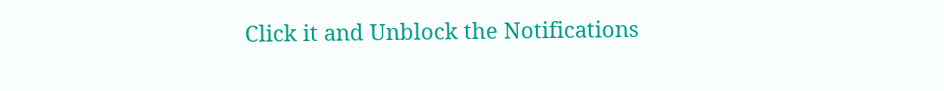Click it and Unblock the Notifications